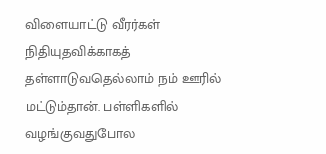விளையாட்டு வீரர்கள் நிதியுதவிக்காகத் தள்ளாடுவதெல்லாம் நம் ஊரில் மட்டும்தான். பள்ளிகளில் வழங்குவதுபோல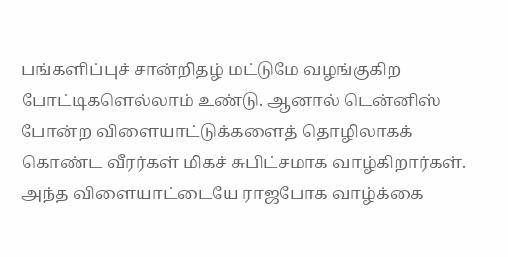பங்களிப்புச் சான்றிதழ் மட்டுமே வழங்குகிற போட்டிகளெல்லாம் உண்டு. ஆனால் டென்னிஸ் போன்ற விளையாட்டுக்களைத் தொழிலாகக் கொண்ட வீரர்கள் மிகச் சுபிட்சமாக வாழ்கிறார்கள். அந்த விளையாட்டையே ராஜபோக வாழ்க்கை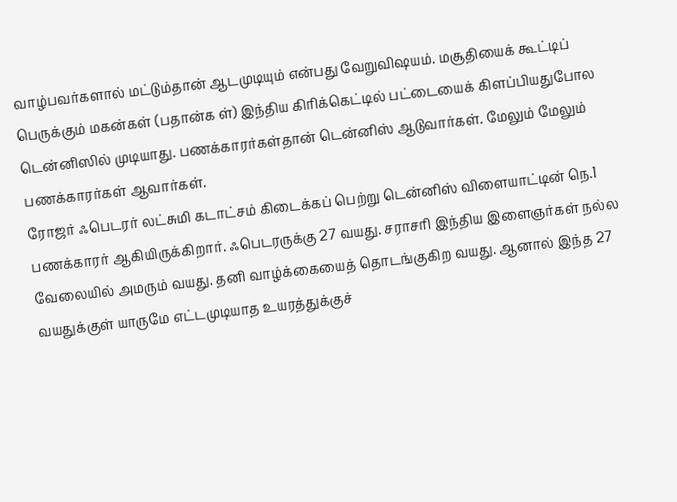வாழ்பவர்களால் மட்டும்தான் ஆடமுடியும் என்பது வேறுவிஷயம். மசூதியைக் கூட்டிப் பெருக்கும் மகன்கள் (பதான்க ள்) இந்திய கிரிக்கெட்டில் பட்டையைக் கிளப்பியதுபோல டென்னிஸில் முடியாது. பணக்காரர்கள்தான் டென்னிஸ் ஆடுவார்கள். மேலும் மேலும் பணக்காரர்கள் ஆவார்கள்.
ரோஜர் ஃபெடரர் லட்சுமி கடாட்சம் கிடைக்கப் பெற்று டென்னிஸ் விளையாட்டின் நெ.1 பணக்காரர் ஆகியிருக்கிறார். ஃபெடரருக்கு 27 வயது. சராசரி இந்திய இளைஞர்கள் நல்ல வேலையில் அமரும் வயது. தனி வாழ்க்கையைத் தொடங்குகிற வயது. ஆனால் இந்த 27 வயதுக்குள் யாருமே எட்டமுடியாத உயரத்துக்குச்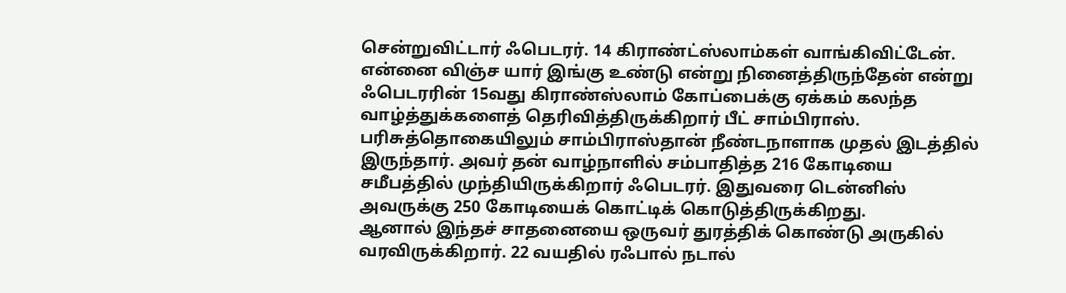சென்றுவிட்டார் ஃபெடரர். 14 கிராண்ட்ஸ்லாம்கள் வாங்கிவிட்டேன். என்னை விஞ்ச யார் இங்கு உண்டு என்று நினைத்திருந்தேன் என்று ஃபெடரரின் 15வது கிராண்ஸ்லாம் கோப்பைக்கு ஏக்கம் கலந்த வாழ்த்துக்களைத் தெரிவித்திருக்கிறார் பீட் சாம்பிராஸ். பரிசுத்தொகையிலும் சாம்பிராஸ்தான் நீண்டநாளாக முதல் இடத்தில் இருந்தார். அவர் தன் வாழ்நாளில் சம்பாதித்த 216 கோடியை சமீபத்தில் முந்தியிருக்கிறார் ஃபெடரர். இதுவரை டென்னிஸ் அவருக்கு 250 கோடியைக் கொட்டிக் கொடுத்திருக்கிறது.
ஆனால் இந்தச் சாதனையை ஒருவர் துரத்திக் கொண்டு அருகில் வரவிருக்கிறார். 22 வயதில் ரஃபால் நடால்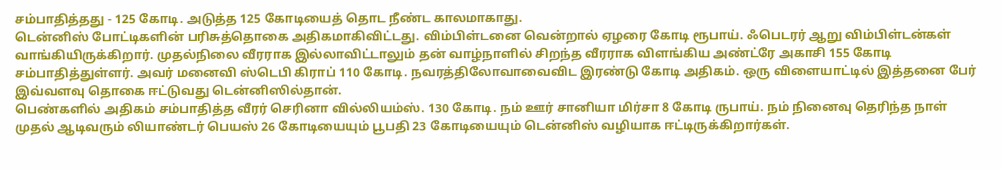சம்பாதித்தது - 125 கோடி. அடுத்த 125 கோடியைத் தொட நீண்ட காலமாகாது.
டென்னிஸ் போட்டிகளின் பரிசுத்தொகை அதிகமாகிவிட்டது. விம்பிள்டனை வென்றால் ஏழரை கோடி ரூபாய். ஃபெடரர் ஆறு விம்பிள்டன்கள் வாங்கியிருக்கிறார். முதல்நிலை வீரராக இல்லாவிட்டாலும் தன் வாழ்நாளில் சிறந்த வீரராக விளங்கிய அண்ட்ரே அகாசி 155 கோடி சம்பாதித்துள்ளர். அவர் மனைவி ஸ்டெபி கிராப் 110 கோடி. நவரத்திலோவாவைவிட இரண்டு கோடி அதிகம். ஒரு விளையாட்டில் இத்தனை பேர் இவ்வளவு தொகை ஈட்டுவது டென்னிஸில்தான்.
பெண்களில் அதிகம் சம்பாதித்த வீரர் செரினா வில்லியம்ஸ். 130 கோடி. நம் ஊர் சானியா மிர்சா 8 கோடி ருபாய். நம் நினைவு தெரிந்த நாள் முதல் ஆடிவரும் லியாண்டர் பெயஸ் 26 கோடியையும் பூபதி 23 கோடியையும் டென்னிஸ் வழியாக ஈட்டிருக்கிறார்கள்.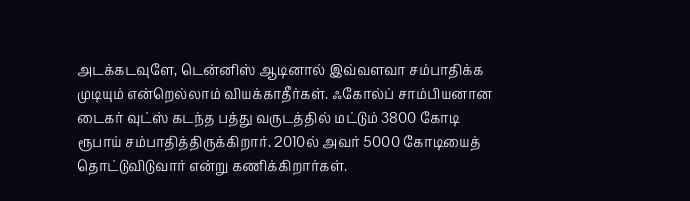அடக்கடவுளே, டென்னிஸ் ஆடினால் இவ்வளவா சம்பாதிக்க முடியும் என்றெல்லாம் வியக்காதீர்கள். ஃகோல்ப் சாம்பியனான டைகர் வுட்ஸ் கடந்த பத்து வருடத்தில் மட்டும் 3800 கோடி ரூபாய் சம்பாதித்திருக்கிறார். 2010ல் அவர் 5000 கோடியைத் தொட்டுவிடுவார் என்று கணிக்கிறார்கள்.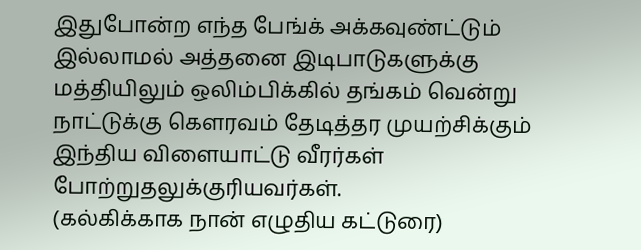இதுபோன்ற எந்த பேங்க் அக்கவுண்ட்டும் இல்லாமல் அத்தனை இடிபாடுகளுக்கு மத்தியிலும் ஒலிம்பிக்கில் தங்கம் வென்று நாட்டுக்கு கெளரவம் தேடித்தர முயற்சிக்கும் இந்திய விளையாட்டு வீரர்கள் போற்றுதலுக்குரியவர்கள்.
(கல்கிக்காக நான் எழுதிய கட்டுரை)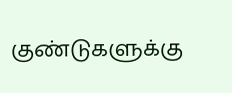குண்டுகளுக்கு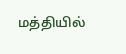மத்தியில்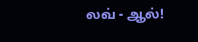லவ் - ஆல்!